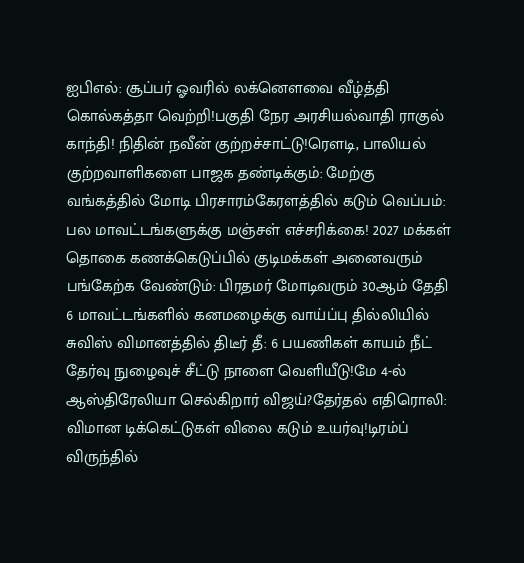ஐபிஎல்: சூப்பர் ஓவரில் லக்னௌவை வீழ்த்தி கொல்கத்தா வெற்றி!பகுதி நேர அரசியல்வாதி ராகுல் காந்தி! நிதின் நவீன் குற்றச்சாட்டு!ரெளடி, பாலியல் குற்றவாளிகளை பாஜக தண்டிக்கும்: மேற்கு வங்கத்தில் மோடி பிரசாரம்கேரளத்தில் கடும் வெப்பம்: பல மாவட்டங்களுக்கு மஞ்சள் எச்சரிக்கை! 2027 மக்கள் தொகை கணக்கெடுப்பில் குடிமக்கள் அனைவரும் பங்கேற்க வேண்டும்: பிரதமர் மோடிவரும் 30ஆம் தேதி 6 மாவட்டங்களில் கனமழைக்கு வாய்ப்பு தில்லியில் சுவிஸ் விமானத்தில் திடீர் தீ: 6 பயணிகள் காயம் நீட் தேர்வு நுழைவுச் சீட்டு நாளை வெளியீடு!மே 4-ல் ஆஸ்திரேலியா செல்கிறார் விஜய்?தேர்தல் எதிரொலி: விமான டிக்கெட்டுகள் விலை கடும் உயர்வு!டிரம்ப் விருந்தில்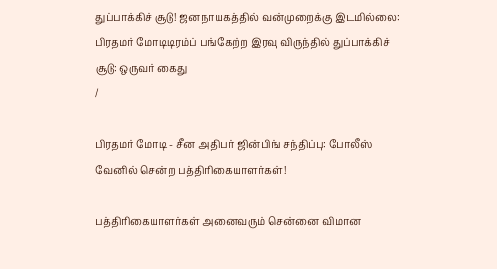துப்பாக்கிச் சூடு! ஜனநாயகத்தில் வன்முறைக்கு இடமில்லை: பிரதமர் மோடிடிரம்ப் பங்கேற்ற இரவு விருந்தில் துப்பாக்கிச் சூடு: ஒருவர் கைது
/

பிரதமர் மோடி - சீன அதிபர் ஜின்பிங் சந்திப்பு: போலீஸ் வேனில் சென்ற பத்திரிகையாளர்கள்!

பத்திரிகையாளர்கள் அனைவரும் சென்னை விமான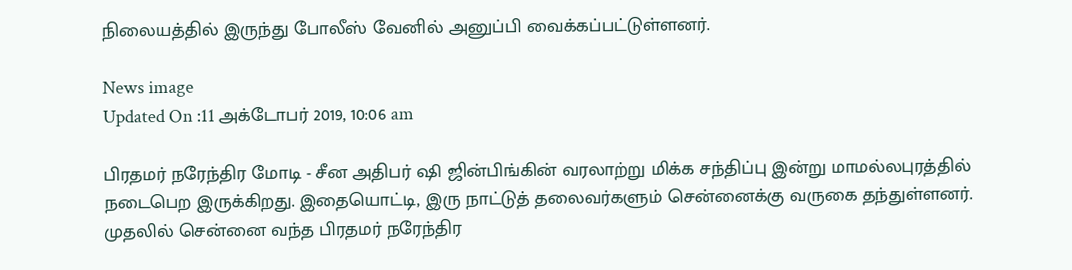நிலையத்தில் இருந்து போலீஸ் வேனில் அனுப்பி வைக்கப்பட்டுள்ளனர்.

News image
Updated On :11 அக்டோபர் 2019, 10:06 am

பிரதமர் நரேந்திர மோடி - சீன அதிபர் ஷி ஜின்பிங்கின் வரலாற்று மிக்க சந்திப்பு இன்று மாமல்லபுரத்தில் நடைபெற இருக்கிறது. இதையொட்டி, இரு நாட்டுத் தலைவர்களும் சென்னைக்கு வருகை தந்துள்ளனர். முதலில் சென்னை வந்த பிரதமர் நரேந்திர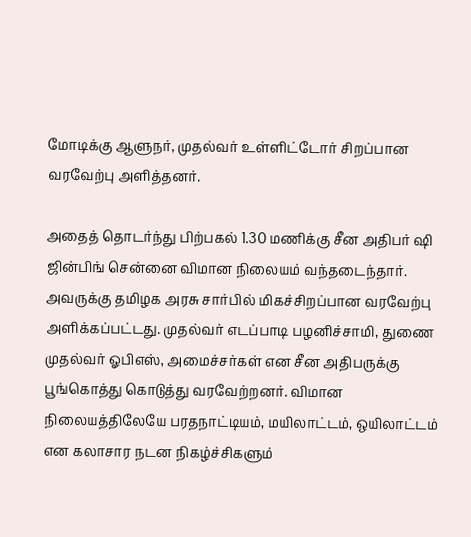மோடிக்கு ஆளுநர், முதல்வர் உள்ளிட்டோர் சிறப்பான வரவேற்பு அளித்தனர்.

அதைத் தொடர்ந்து பிற்பகல் 1.30 மணிக்கு சீன அதிபர் ஷி ஜின்பிங் சென்னை விமான நிலையம் வந்தடைந்தார். அவருக்கு தமிழக அரசு சார்பில் மிகச்சிறப்பான வரவேற்பு அளிக்கப்பட்டது. முதல்வர் எடப்பாடி பழனிச்சாமி, துணை முதல்வர் ஓபிஎஸ், அமைச்சர்கள் என சீன அதிபருக்கு பூங்கொத்து கொடுத்து வரவேற்றனர். விமான நிலையத்திலேயே பரதநாட்டியம், மயிலாட்டம், ஒயிலாட்டம் என கலாசார நடன நிகழ்ச்சிகளும்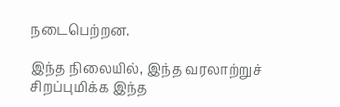நடைபெற்றன.

இந்த நிலையில், இந்த வரலாற்றுச் சிறப்புமிக்க இந்த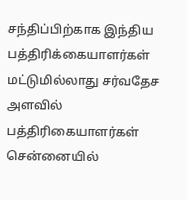சந்திப்பிற்காக இந்திய பத்திரிக்கையாளர்கள் மட்டுமில்லாது சர்வதேச அளவில் பத்திரிகையாளர்கள் சென்னையில்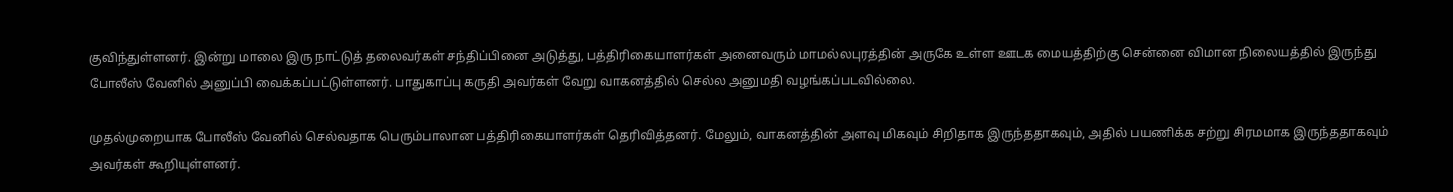குவிந்துள்ளனர். இன்று மாலை இரு நாட்டுத் தலைவர்கள் சந்திப்பினை அடுத்து, பத்திரிகையாளர்கள் அனைவரும் மாமல்லபுரத்தின் அருகே உள்ள ஊடக மையத்திற்கு சென்னை விமான நிலையத்தில் இருந்து போலீஸ் வேனில் அனுப்பி வைக்கப்பட்டுள்ளனர். பாதுகாப்பு கருதி அவர்கள் வேறு வாகனத்தில் செல்ல அனுமதி வழங்கப்படவில்லை.

முதல்முறையாக போலீஸ் வேனில் செல்வதாக பெரும்பாலான பத்திரிகையாளர்கள் தெரிவித்தனர். மேலும், வாகனத்தின் அளவு மிகவும் சிறிதாக இருந்ததாகவும், அதில் பயணிக்க சற்று சிரமமாக இருந்ததாகவும் அவர்கள் கூறியுள்ளனர்.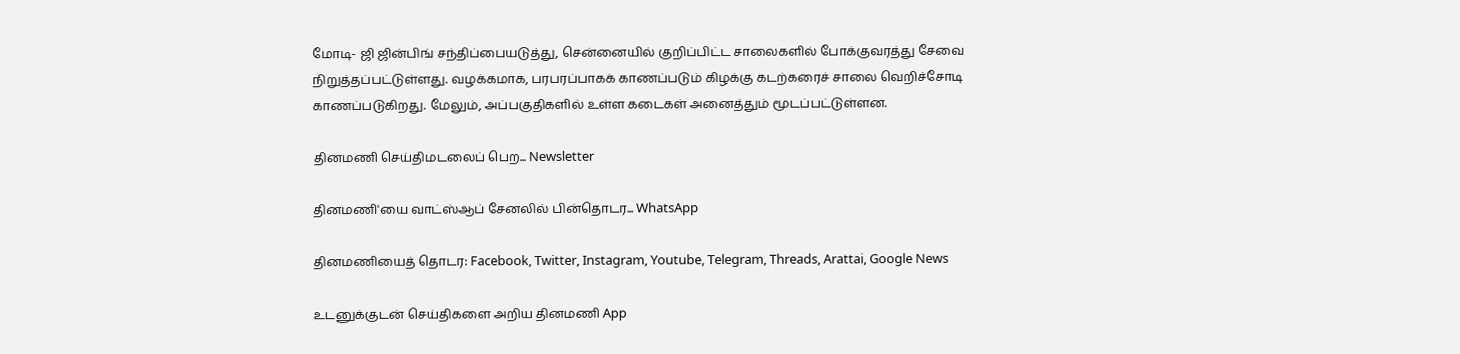மோடி- ஜி ஜின்பிங் சந்திப்பையடுத்து, சென்னையில் குறிப்பிட்ட சாலைகளில் போக்குவரத்து சேவை நிறுத்தப்பட்டுள்ளது. வழக்கமாக, பரபரப்பாகக் காணப்படும் கிழக்கு கடற்கரைச் சாலை வெறிச்சோடி காணப்படுகிறது. மேலும், அப்பகுதிகளில் உள்ள கடைகள் அனைத்தும் மூடப்பட்டுள்ளன.

தினமணி செய்திமடலைப் பெற... Newsletter

தினமணி'யை வாட்ஸ்ஆப் சேனலில் பின்தொடர... WhatsApp

தினமணியைத் தொடர: Facebook, Twitter, Instagram, Youtube, Telegram, Threads, Arattai, Google News

உடனுக்குடன் செய்திகளை அறிய தினமணி App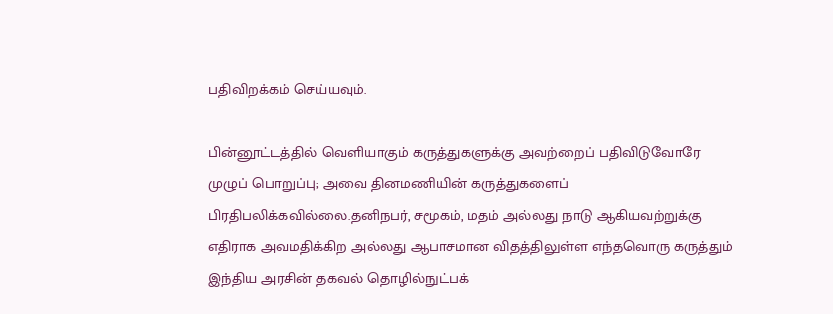பதிவிறக்கம் செய்யவும்.

பின்னூட்டத்தில் வெளியாகும் கருத்துகளுக்கு அவற்றைப் பதிவிடுவோரே முழுப் பொறுப்பு; அவை தினமணியின் கருத்துகளைப் பிரதிபலிக்கவில்லை.தனிநபர், சமூகம், மதம் அல்லது நாடு ஆகியவற்றுக்கு எதிராக அவமதிக்கிற அல்லது ஆபாசமான விதத்திலுள்ள எந்தவொரு கருத்தும் இந்திய அரசின் தகவல் தொழில்நுட்பக்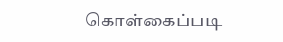கொள்கைப்படி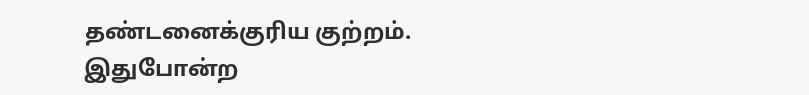தண்டனைக்குரிய குற்றம். இதுபோன்ற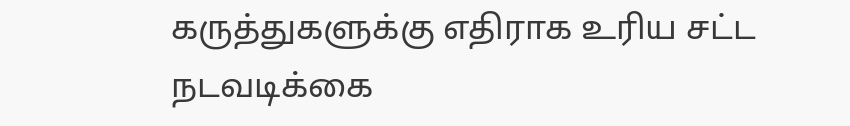கருத்துகளுக்கு எதிராக உரிய சட்ட நடவடிக்கை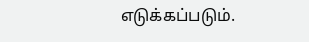எடுக்கப்படும்.